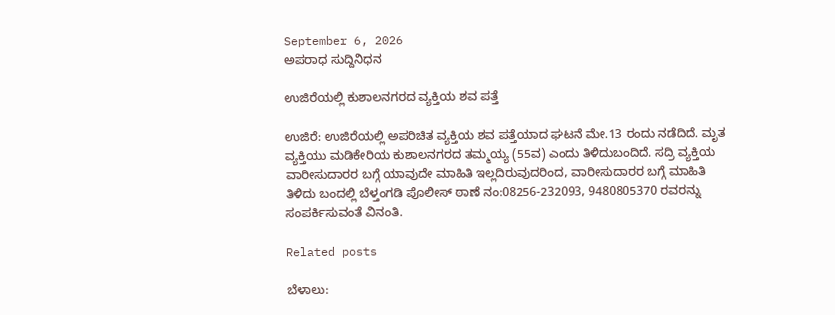September 6, 2026
ಅಪರಾಧ ಸುದ್ದಿನಿಧನ

ಉಜಿರೆಯಲ್ಲಿ ಕುಶಾಲನಗರದ ವ್ಯಕ್ತಿಯ ಶವ ಪತ್ತೆ

ಉಜಿರೆ: ಉಜಿರೆಯಲ್ಲಿ ಅಪರಿಚಿತ ವ್ಯಕ್ತಿಯ ಶವ ಪತ್ತೆಯಾದ ಘಟನೆ ಮೇ.13 ರಂದು ನಡೆದಿದೆ. ಮೃತ ವ್ಯಕ್ತಿಯು ಮಡಿಕೇರಿಯ ಕುಶಾಲನಗರದ ತಮ್ಮಯ್ಯ (55ವ) ಎಂದು ತಿಳಿದುಬಂದಿದೆ. ಸದ್ರಿ ವ್ಯಕ್ತಿಯ ವಾರೀಸುದಾರರ ಬಗ್ಗೆ ಯಾವುದೇ ಮಾಹಿತಿ ಇಲ್ಲದಿರುವುದರಿಂದ, ವಾರೀಸುದಾರರ ಬಗ್ಗೆ ಮಾಹಿತಿ ತಿಳಿದು ಬಂದಲ್ಲಿ ಬೆಳ್ತಂಗಡಿ ಪೊಲೀಸ್ ಠಾಣೆ ನಂ:08256-232093, 9480805370 ರವರನ್ನು ಸಂಪರ್ಕಿಸುವಂತೆ ವಿನಂತಿ.

Related posts

ಬೆಳಾಲು: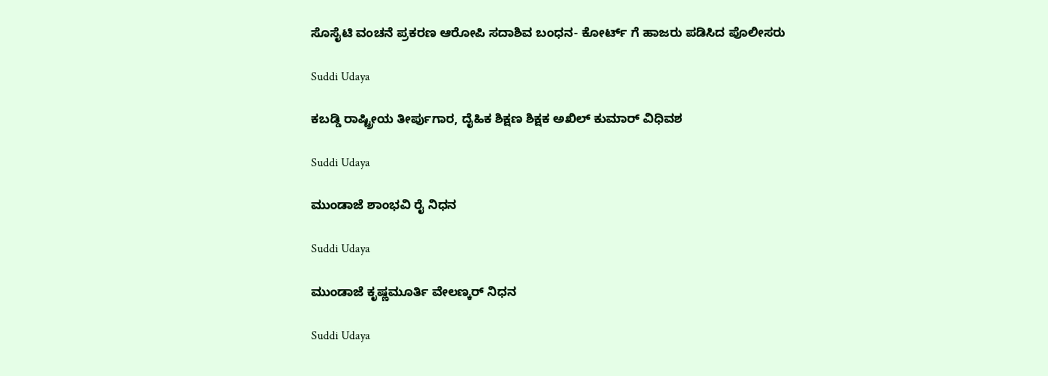ಸೊಸೈಟಿ ವಂಚನೆ ಪ್ರಕರಣ ಆರೋಪಿ ಸದಾಶಿವ ಬಂಧನ- ಕೋರ್ಟ್ ಗೆ ಹಾಜರು ಪಡಿಸಿದ ಪೊಲೀಸರು

Suddi Udaya

ಕಬಡ್ಡಿ ರಾಷ್ಟ್ರೀಯ ತೀರ್ಪುಗಾರ, ದೈಹಿಕ ಶಿಕ್ಷಣ ಶಿಕ್ಷಕ ಅಖಿಲ್ ಕುಮಾರ್ ವಿಧಿವಶ

Suddi Udaya

ಮುಂಡಾಜೆ ಶಾಂಭವಿ ರೈ ನಿಧನ

Suddi Udaya

ಮುಂಡಾಜೆ ಕೃಷ್ಣಮೂರ್ತಿ ವೇಲಣ್ಕರ್ ನಿಧನ

Suddi Udaya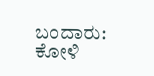ಬಂದಾರು: ಕೋಳಿ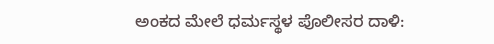ಅಂಕದ ಮೇಲೆ ಧರ್ಮಸ್ಥಳ ಪೊಲೀಸರ ದಾಳಿ: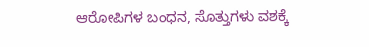ಆರೋಪಿಗಳ ಬಂಧನ, ಸೊತ್ತುಗಳು ವಶಕ್ಕೆ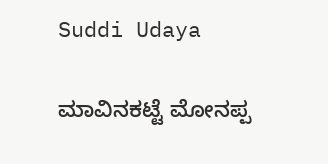Suddi Udaya

ಮಾವಿನಕಟ್ಟೆ ಮೋನಪ್ಪ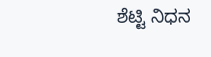ಶೆಟ್ಟಿ ನಿಧನ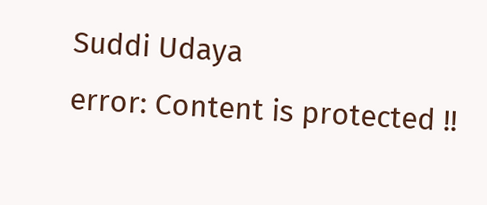Suddi Udaya
error: Content is protected !!